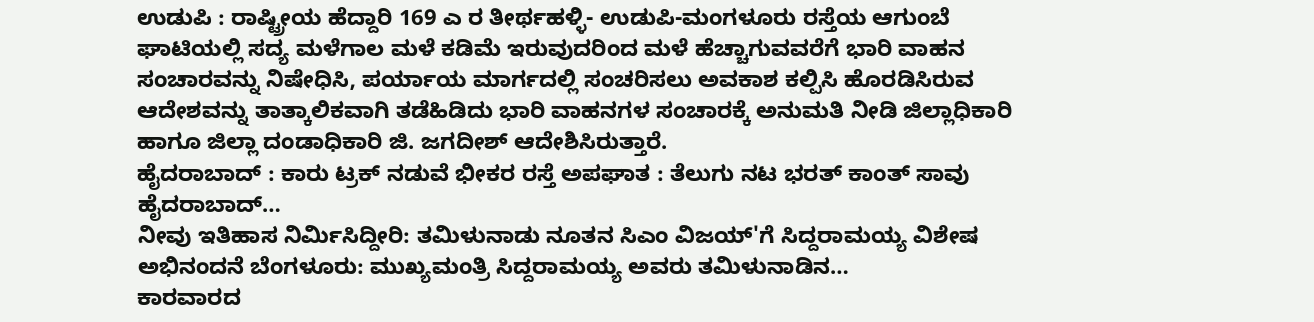ಉಡುಪಿ : ರಾಷ್ಟ್ರೀಯ ಹೆದ್ದಾರಿ 169 ಎ ರ ತೀರ್ಥಹಳ್ಳಿ- ಉಡುಪಿ-ಮಂಗಳೂರು ರಸ್ತೆಯ ಆಗುಂಬೆ ಘಾಟಿಯಲ್ಲಿ ಸದ್ಯ ಮಳೆಗಾಲ ಮಳೆ ಕಡಿಮೆ ಇರುವುದರಿಂದ ಮಳೆ ಹೆಚ್ಚಾಗುವವರೆಗೆ ಭಾರಿ ವಾಹನ ಸಂಚಾರವನ್ನು ನಿಷೇಧಿಸಿ, ಪರ್ಯಾಯ ಮಾರ್ಗದಲ್ಲಿ ಸಂಚರಿಸಲು ಅವಕಾಶ ಕಲ್ಪಿಸಿ ಹೊರಡಿಸಿರುವ ಆದೇಶವನ್ನು ತಾತ್ಕಾಲಿಕವಾಗಿ ತಡೆಹಿಡಿದು ಭಾರಿ ವಾಹನಗಳ ಸಂಚಾರಕ್ಕೆ ಅನುಮತಿ ನೀಡಿ ಜಿಲ್ಲಾಧಿಕಾರಿ ಹಾಗೂ ಜಿಲ್ಲಾ ದಂಡಾಧಿಕಾರಿ ಜಿ. ಜಗದೀಶ್ ಆದೇಶಿಸಿರುತ್ತಾರೆ.
ಹೈದರಾಬಾದ್ : ಕಾರು ಟ್ರಕ್ ನಡುವೆ ಭೀಕರ ರಸ್ತೆ ಅಪಘಾತ : ತೆಲುಗು ನಟ ಭರತ್ ಕಾಂತ್ ಸಾವು ಹೈದರಾಬಾದ್…
ನೀವು ಇತಿಹಾಸ ನಿರ್ಮಿಸಿದ್ದೀರಿ: ತಮಿಳುನಾಡು ನೂತನ ಸಿಎಂ ವಿಜಯ್'ಗೆ ಸಿದ್ದರಾಮಯ್ಯ ವಿಶೇಷ ಅಭಿನಂದನೆ ಬೆಂಗಳೂರು: ಮುಖ್ಯಮಂತ್ರಿ ಸಿದ್ದರಾಮಯ್ಯ ಅವರು ತಮಿಳುನಾಡಿನ…
ಕಾರವಾರದ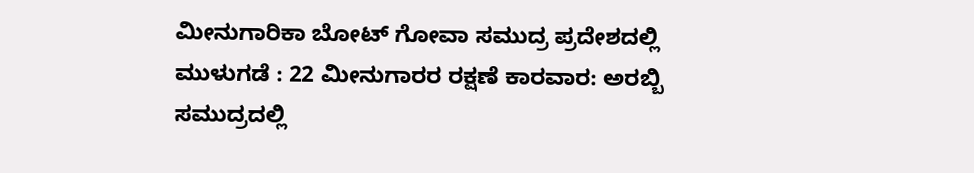ಮೀನುಗಾರಿಕಾ ಬೋಟ್ ಗೋವಾ ಸಮುದ್ರ ಪ್ರದೇಶದಲ್ಲಿ ಮುಳುಗಡೆ : 22 ಮೀನುಗಾರರ ರಕ್ಷಣೆ ಕಾರವಾರ: ಅರಬ್ಬಿ ಸಮುದ್ರದಲ್ಲಿ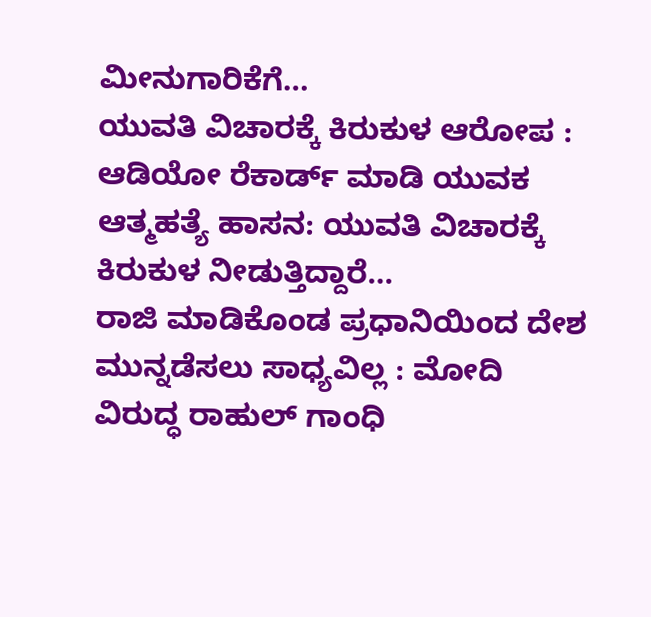ಮೀನುಗಾರಿಕೆಗೆ…
ಯುವತಿ ವಿಚಾರಕ್ಕೆ ಕಿರುಕುಳ ಆರೋಪ : ಆಡಿಯೋ ರೆಕಾರ್ಡ್ ಮಾಡಿ ಯುವಕ ಆತ್ಮಹತ್ಯೆ ಹಾಸನ: ಯುವತಿ ವಿಚಾರಕ್ಕೆ ಕಿರುಕುಳ ನೀಡುತ್ತಿದ್ದಾರೆ…
ರಾಜಿ ಮಾಡಿಕೊಂಡ ಪ್ರಧಾನಿಯಿಂದ ದೇಶ ಮುನ್ನಡೆಸಲು ಸಾಧ್ಯವಿಲ್ಲ : ಮೋದಿ ವಿರುದ್ಧ ರಾಹುಲ್ ಗಾಂಧಿ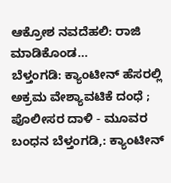ಆಕ್ರೋಶ ನವದೆಹಲಿ: ರಾಜಿ ಮಾಡಿಕೊಂಡ…
ಬೆಳ್ತಂಗಡಿ: ಕ್ಯಾಂಟೀನ್ ಹೆಸರಲ್ಲಿ ಅಕ್ರಮ ವೇಶ್ಯಾವಟಿಕೆ ದಂಧೆ ; ಪೊಲೀಸರ ದಾಳಿ - ಮೂವರ ಬಂಧನ ಬೆಳ್ತಂಗಡಿ,: ಕ್ಯಾಂಟೀನ್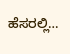ಹೆಸರಲ್ಲಿ…